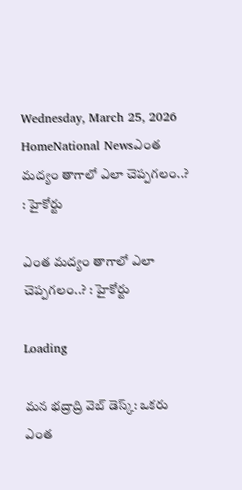Wednesday, March 25, 2026
HomeNational Newsఎంత మద్యం తాగాలో ఎలా చెప్పగలం..? : హైకోర్టు

ఎంత మద్యం తాగాలో ఎలా చెప్పగలం..? : హైకోర్టు

Loading

మన భద్రాద్రి వెబ్ డెస్క్: ఒకరు ఎంత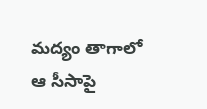మద్యం తాగాలో ఆ సీసాపై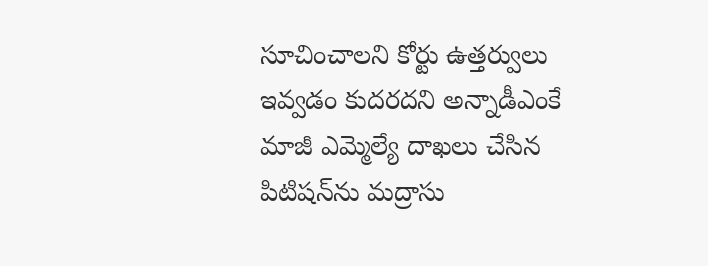సూచించాలని కోర్టు ఉత్తర్వులు ఇవ్వడం కుదరదని అన్నాడీఎంకే మాజీ ఎమ్మెల్యే దాఖలు చేసిన పిటిషన్‌ను మద్రాసు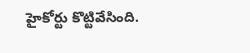హైకోర్టు కొట్టివేసింది.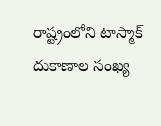రాష్ట్రంలోని టాస్మాక్‌ దుకాణాల సంఖ్య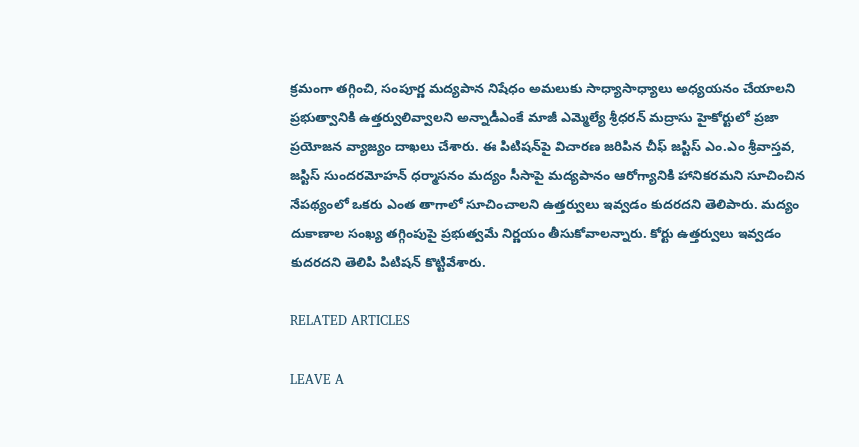క్రమంగా తగ్గించి, సంపూర్ణ మద్యపాన నిషేధం అమలుకు సాధ్యాసాధ్యాలు అధ్యయనం చేయాలని ప్రభుత్వానికి ఉత్తర్వులివ్వాలని అన్నాడీఎంకే మాజీ ఎమ్మెల్యే శ్రీధరన్‌ మద్రాసు హైకోర్టులో ప్రజా ప్రయోజన వ్యాజ్యం దాఖలు చేశారు. ఈ పిటిషన్‌పై విచారణ జరిపిన చీఫ్‌ జస్టిస్‌ ఎం.ఎం శ్రీవాస్తవ, జస్టిస్‌ సుందరమోహన్‌ ధర్మాసనం మద్యం సీసాపై మద్యపానం ఆరోగ్యానికి హానికరమని సూచించిన నేపథ్యంలో ఒకరు ఎంత తాగాలో సూచించాలని ఉత్తర్వులు ఇవ్వడం కుదరదని తెలిపారు. మద్యం దుకాణాల సంఖ్య తగ్గింపుపై ప్రభుత్వమే నిర్ణయం తీసుకోవాలన్నారు. కోర్టు ఉత్తర్వులు ఇవ్వడం కుదరదని తెలిపి పిటిషన్‌ కొట్టివేశారు.

RELATED ARTICLES

LEAVE A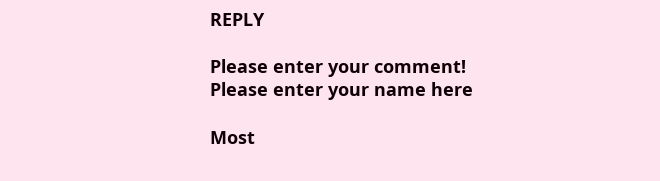REPLY

Please enter your comment!
Please enter your name here

Most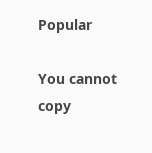Popular

You cannot copy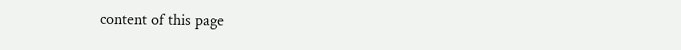content of this page